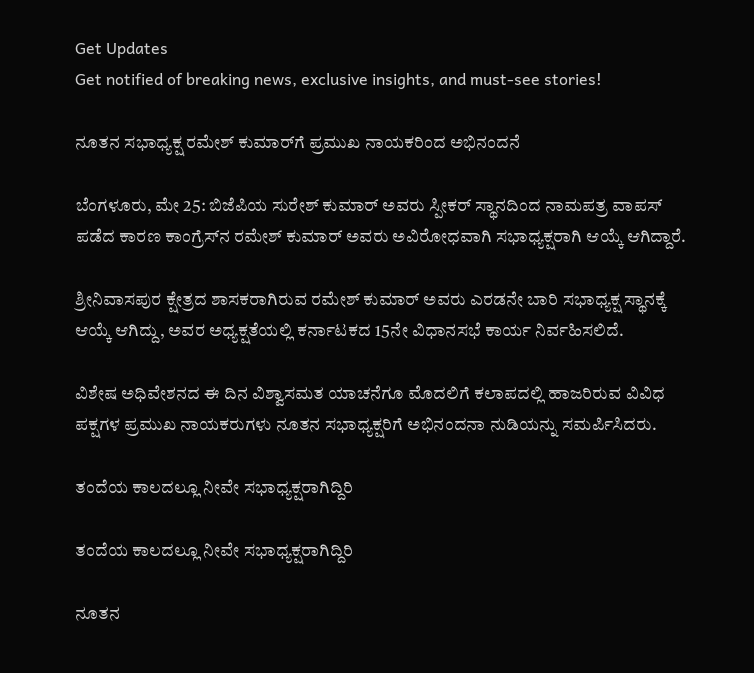Get Updates
Get notified of breaking news, exclusive insights, and must-see stories!

ನೂತನ ಸಭಾಧ್ಯಕ್ಷ ರಮೇಶ್‌ ಕುಮಾರ್‌ಗೆ ಪ್ರಮುಖ ನಾಯಕರಿಂದ ಅಭಿನಂದನೆ

ಬೆಂಗಳೂರು, ಮೇ 25: ಬಿಜೆಪಿಯ ಸುರೇಶ್‌ ಕುಮಾರ್ ಅವರು ಸ್ಪೀಕರ್ ಸ್ಥಾನದಿಂದ ನಾಮಪತ್ರ ವಾಪಸ್ ಪಡೆದ ಕಾರಣ ಕಾಂಗ್ರೆಸ್‌ನ ರಮೇಶ್‌ ಕುಮಾರ್‌ ಅವರು ಅವಿರೋಧವಾಗಿ ಸಭಾಧ್ಯಕ್ಷರಾಗಿ ಆಯ್ಕೆ ಆಗಿದ್ದಾರೆ.

ಶ್ರೀನಿವಾಸಪುರ ಕ್ಷೇತ್ರದ ಶಾಸಕರಾಗಿರುವ ರಮೇಶ್‌ ಕುಮಾರ್ ಅವರು ಎರಡನೇ ಬಾರಿ ಸಭಾಧ್ಯಕ್ಷ ಸ್ಥಾನಕ್ಕೆ ಆಯ್ಕೆ ಆಗಿದ್ದು, ಅವರ ಅಧ್ಯಕ್ಷತೆಯಲ್ಲಿ ಕರ್ನಾಟಕದ 15ನೇ ವಿಧಾನಸಭೆ ಕಾರ್ಯ ನಿರ್ವಹಿಸಲಿದೆ.

ವಿಶೇಷ ಅಧಿವೇಶನದ ಈ ದಿನ ವಿಶ್ವಾಸಮತ ಯಾಚನೆಗೂ ಮೊದಲಿಗೆ ಕಲಾಪದಲ್ಲಿ ಹಾಜರಿರುವ ವಿವಿಧ ಪಕ್ಷಗಳ ಪ್ರಮುಖ ನಾಯಕರುಗಳು ನೂತನ ಸಭಾಧ್ಯಕ್ಷರಿಗೆ ಅಭಿನಂದನಾ ನುಡಿಯನ್ನು ಸಮರ್ಪಿಸಿದರು.

ತಂದೆಯ ಕಾಲದಲ್ಲೂ ನೀವೇ ಸಭಾಧ್ಯಕ್ಷರಾಗಿದ್ದಿರಿ

ತಂದೆಯ ಕಾಲದಲ್ಲೂ ನೀವೇ ಸಭಾಧ್ಯಕ್ಷರಾಗಿದ್ದಿರಿ

ನೂತನ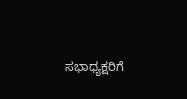ಸಭಾಧ್ಯಕ್ಷರಿಗೆ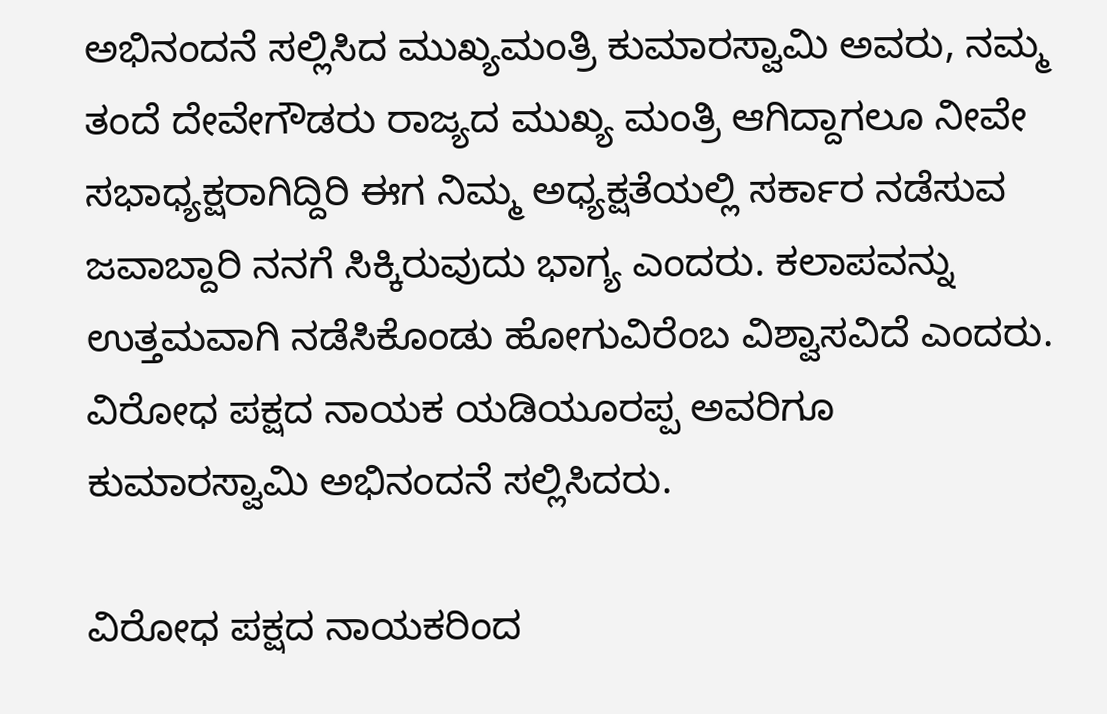ಅಭಿನಂದನೆ ಸಲ್ಲಿಸಿದ ಮುಖ್ಯಮಂತ್ರಿ ಕುಮಾರಸ್ವಾಮಿ ಅವರು, ನಮ್ಮ ತಂದೆ ದೇವೇಗೌಡರು ರಾಜ್ಯದ ಮುಖ್ಯ ಮಂತ್ರಿ ಆಗಿದ್ದಾಗಲೂ ನೀವೇ ಸಭಾಧ್ಯಕ್ಷರಾಗಿದ್ದಿರಿ ಈಗ ನಿಮ್ಮ ಅಧ್ಯಕ್ಷತೆಯಲ್ಲಿ ಸರ್ಕಾರ ನಡೆಸುವ ಜವಾಬ್ದಾರಿ ನನಗೆ ಸಿಕ್ಕಿರುವುದು ಭಾಗ್ಯ ಎಂದರು. ಕಲಾಪವನ್ನು ಉತ್ತಮವಾಗಿ ನಡೆಸಿಕೊಂಡು ಹೋಗುವಿರೆಂಬ ವಿಶ್ವಾಸವಿದೆ ಎಂದರು. ವಿರೋಧ ಪಕ್ಷದ ನಾಯಕ ಯಡಿಯೂರಪ್ಪ ಅವರಿಗೂ ಕುಮಾರಸ್ವಾಮಿ ಅಭಿನಂದನೆ ಸಲ್ಲಿಸಿದರು.

ವಿರೋಧ ಪಕ್ಷದ ನಾಯಕರಿಂದ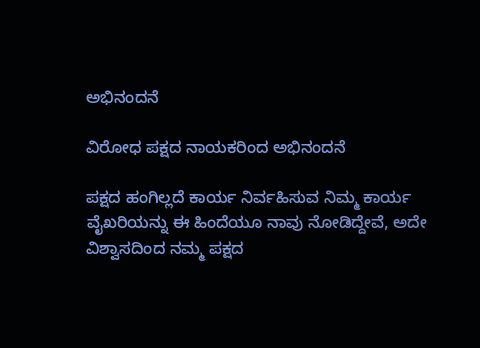ಅಭಿನಂದನೆ

ವಿರೋಧ ಪಕ್ಷದ ನಾಯಕರಿಂದ ಅಭಿನಂದನೆ

ಪಕ್ಷದ ಹಂಗಿಲ್ಲದೆ ಕಾರ್ಯ ನಿರ್ವಹಿಸುವ ನಿಮ್ಮ ಕಾರ್ಯ ವೈಖರಿಯನ್ನು ಈ ಹಿಂದೆಯೂ ನಾವು ನೋಡಿದ್ದೇವೆ, ಅದೇ ವಿಶ್ವಾಸದಿಂದ ನಮ್ಮ ಪಕ್ಷದ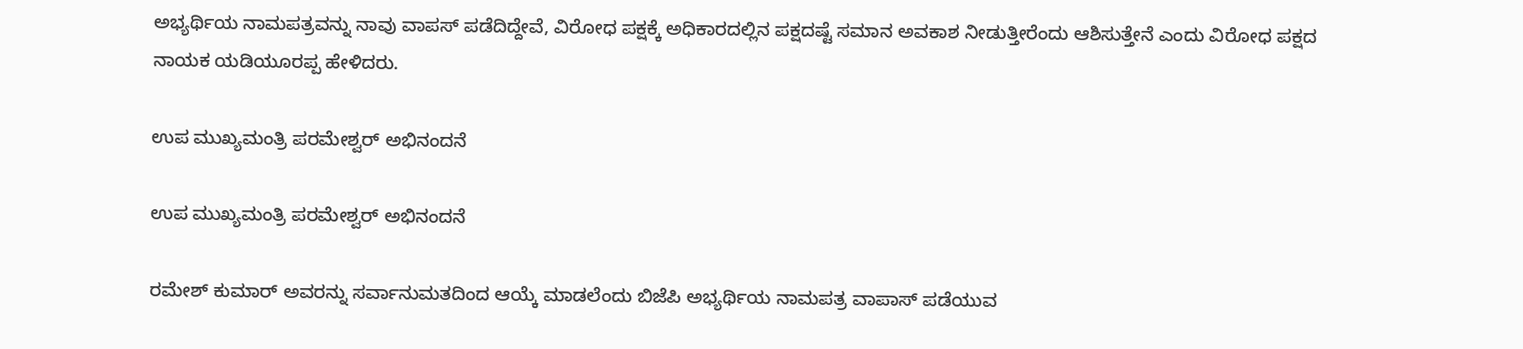ಅಭ್ಯರ್ಥಿಯ ನಾಮಪತ್ರವನ್ನು ನಾವು ವಾಪಸ್ ಪಡೆದಿದ್ದೇವೆ, ವಿರೋಧ ಪಕ್ಷಕ್ಕೆ ಅಧಿಕಾರದಲ್ಲಿನ ಪಕ್ಷದಷ್ಟೆ ಸಮಾನ ಅವಕಾಶ ನೀಡುತ್ತೀರೆಂದು ಆಶಿಸುತ್ತೇನೆ ಎಂದು ವಿರೋಧ ಪಕ್ಷದ ನಾಯಕ ಯಡಿಯೂರಪ್ಪ ಹೇಳಿದರು.

ಉಪ ಮುಖ್ಯಮಂತ್ರಿ ಪರಮೇಶ್ವರ್ ಅಭಿನಂದನೆ

ಉಪ ಮುಖ್ಯಮಂತ್ರಿ ಪರಮೇಶ್ವರ್ ಅಭಿನಂದನೆ

ರಮೇಶ್‌ ಕುಮಾರ್ ಅವರನ್ನು ಸರ್ವಾನುಮತದಿಂದ ಆಯ್ಕೆ ಮಾಡಲೆಂದು ಬಿಜೆಪಿ ಅಭ್ಯರ್ಥಿಯ ನಾಮಪತ್ರ ವಾಪಾಸ್ ಪಡೆಯುವ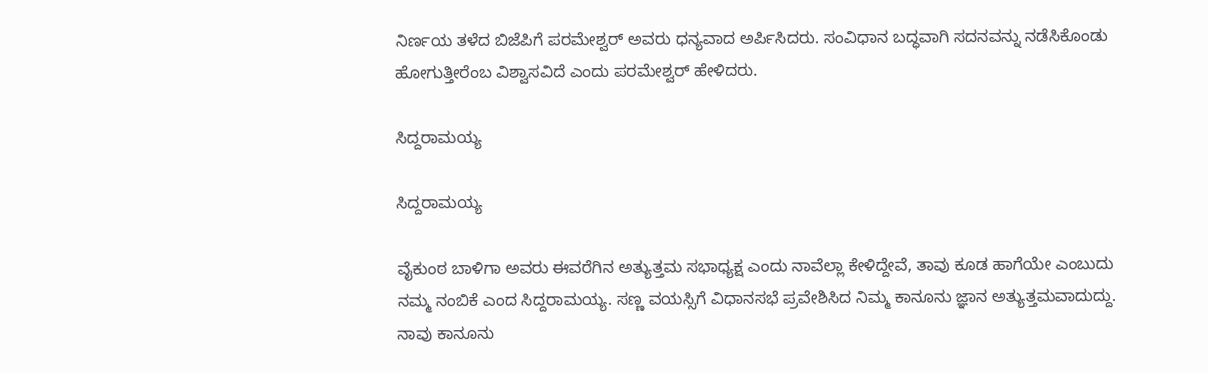ನಿರ್ಣಯ ತಳೆದ ಬಿಜೆಪಿಗೆ ಪರಮೇಶ್ವರ್ ಅವರು ಧನ್ಯವಾದ ಅರ್ಪಿಸಿದರು. ಸಂವಿಧಾನ ಬದ್ಧವಾಗಿ ಸದನವನ್ನು ನಡೆಸಿಕೊಂಡು ಹೋಗುತ್ತೀರೆಂಬ ವಿಶ್ವಾಸವಿದೆ ಎಂದು ಪರಮೇಶ್ವರ್ ಹೇಳಿದರು.

ಸಿದ್ದರಾಮಯ್ಯ

ಸಿದ್ದರಾಮಯ್ಯ

ವೈಕುಂಠ ಬಾಳಿಗಾ ಅವರು ಈವರೆಗಿನ ಅತ್ಯುತ್ತಮ ಸಭಾಧ್ಯಕ್ಷ ಎಂದು ನಾವೆಲ್ಲಾ ಕೇಳಿದ್ದೇವೆ, ತಾವು ಕೂಡ ಹಾಗೆಯೇ ಎಂಬುದು ನಮ್ಮ ನಂಬಿಕೆ ಎಂದ ಸಿದ್ದರಾಮಯ್ಯ. ಸಣ್ಣ ವಯಸ್ಸಿಗೆ ವಿಧಾನಸಭೆ ಪ್ರವೇಶಿಸಿದ ನಿಮ್ಮ ಕಾನೂನು ಜ್ಞಾನ ಅತ್ಯುತ್ತಮವಾದುದ್ದು. ನಾವು ಕಾನೂನು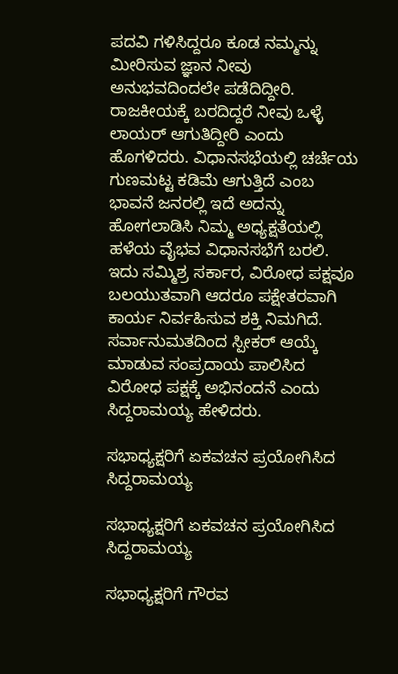ಪದವಿ ಗಳಿಸಿದ್ದರೂ ಕೂಡ ನಮ್ಮನ್ನು ಮೀರಿಸುವ ಜ್ಞಾನ ನೀವು ಅನುಭವದಿಂದಲೇ ಪಡೆದಿದ್ದೀರಿ. ರಾಜಕೀಯಕ್ಕೆ ಬರದಿದ್ದರೆ ನೀವು ಒಳ್ಳೆ ಲಾಯರ್ ಆಗುತಿದ್ದೀರಿ ಎಂದು ಹೊಗಳಿದರು. ವಿಧಾನಸಭೆಯಲ್ಲಿ ಚರ್ಚೆಯ ಗುಣಮಟ್ಟ ಕಡಿಮೆ ಆಗುತ್ತಿದೆ ಎಂಬ ಭಾವನೆ ಜನರಲ್ಲಿ ಇದೆ ಅದನ್ನು ಹೋಗಲಾಡಿಸಿ ನಿಮ್ಮ ಅಧ್ಯಕ್ಷತೆಯಲ್ಲಿ ಹಳೆಯ ವೈಭವ ವಿಧಾನಸಭೆಗೆ ಬರಲಿ. ಇದು ಸಮ್ಮಿಶ್ರ ಸರ್ಕಾರ, ವಿರೋಧ ಪಕ್ಷವೂ ಬಲಯುತವಾಗಿ ಆದರೂ ಪಕ್ಷೇತರವಾಗಿ ಕಾರ್ಯ ನಿರ್ವಹಿಸುವ ಶಕ್ತಿ ನಿಮಗಿದೆ. ಸರ್ವಾನುಮತದಿಂದ ಸ್ಪೀಕರ್ ಆಯ್ಕೆ ಮಾಡುವ ಸಂಪ್ರದಾಯ ಪಾಲಿಸಿದ ವಿರೋಧ ಪಕ್ಷಕ್ಕೆ ಅಭಿನಂದನೆ ಎಂದು ಸಿದ್ದರಾಮಯ್ಯ ಹೇಳಿದರು.

ಸಭಾಧ್ಯಕ್ಷರಿಗೆ ಏಕವಚನ ಪ್ರಯೋಗಿಸಿದ ಸಿದ್ದರಾಮಯ್ಯ

ಸಭಾಧ್ಯಕ್ಷರಿಗೆ ಏಕವಚನ ಪ್ರಯೋಗಿಸಿದ ಸಿದ್ದರಾಮಯ್ಯ

ಸಭಾಧ್ಯಕ್ಷರಿಗೆ ಗೌರವ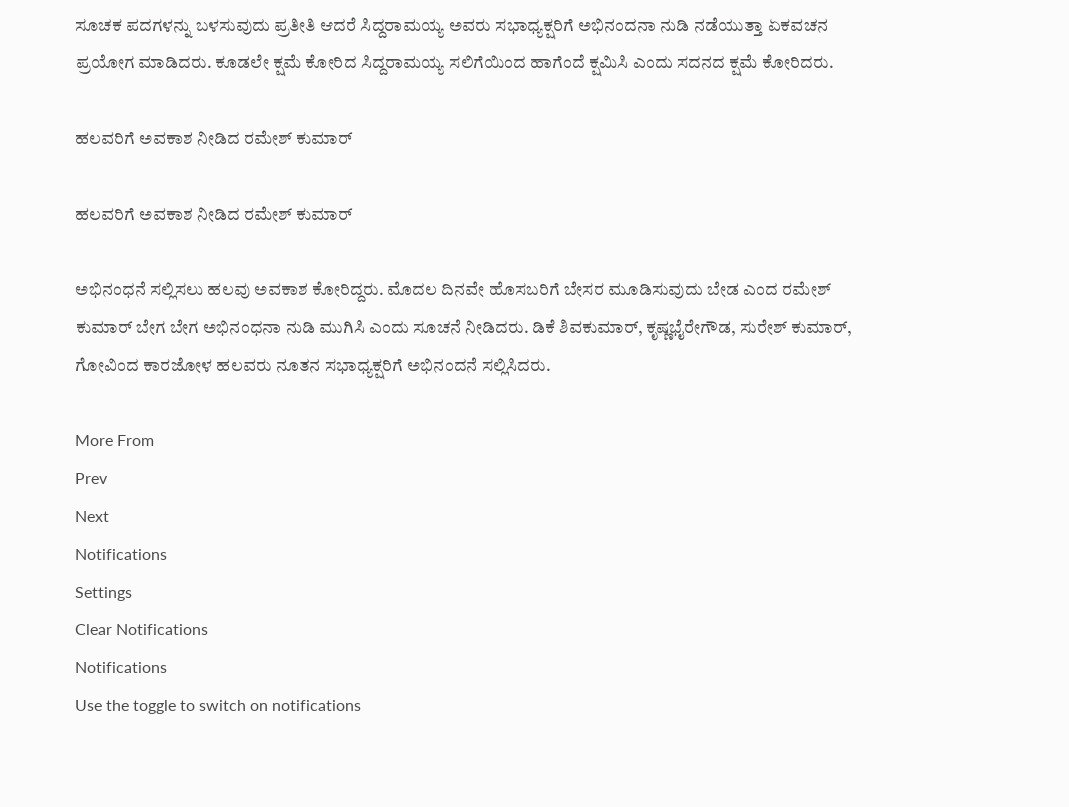ಸೂಚಕ ಪದಗಳನ್ನು ಬಳಸುವುದು ಪ್ರತೀತಿ ಆದರೆ ಸಿದ್ದರಾಮಯ್ಯ ಅವರು ಸಭಾಧ್ಯಕ್ಷರಿಗೆ ಅಭಿನಂದನಾ ನುಡಿ ನಡೆಯುತ್ತಾ ಏಕವಚನ ಪ್ರಯೋಗ ಮಾಡಿದರು. ಕೂಡಲೇ ಕ್ಷಮೆ ಕೋರಿದ ಸಿದ್ದರಾಮಯ್ಯ ಸಲಿಗೆಯಿಂದ ಹಾಗೆಂದೆ ಕ್ಷಮಿಸಿ ಎಂದು ಸದನದ ಕ್ಷಮೆ ಕೋರಿದರು.

ಹಲವರಿಗೆ ಅವಕಾಶ ನೀಡಿದ ರಮೇಶ್ ಕುಮಾರ್

ಹಲವರಿಗೆ ಅವಕಾಶ ನೀಡಿದ ರಮೇಶ್ ಕುಮಾರ್

ಅಭಿನಂಧನೆ ಸಲ್ಲಿಸಲು ಹಲವು ಅವಕಾಶ ಕೋರಿದ್ದರು. ಮೊದಲ ದಿನವೇ ಹೊಸಬರಿಗೆ ಬೇಸರ ಮೂಡಿಸುವುದು ಬೇಡ ಎಂದ ರಮೇಶ್ ಕುಮಾರ್ ಬೇಗ ಬೇಗ ಅಭಿನಂಧನಾ ನುಡಿ ಮುಗಿಸಿ ಎಂದು ಸೂಚನೆ ನೀಡಿದರು. ಡಿಕೆ ಶಿವಕುಮಾರ್, ಕೃಷ್ಣಭೈರೇಗೌಡ, ಸುರೇಶ್ ಕುಮಾರ್, ಗೋವಿಂದ ಕಾರಜೋಳ ಹಲವರು ನೂತನ ಸಭಾಧ್ಯಕ್ಷರಿಗೆ ಅಭಿನಂದನೆ ಸಲ್ಲಿಸಿದರು.

More From
Prev
Next
Notifications
Settings
Clear Notifications
Notifications
Use the toggle to switch on notifications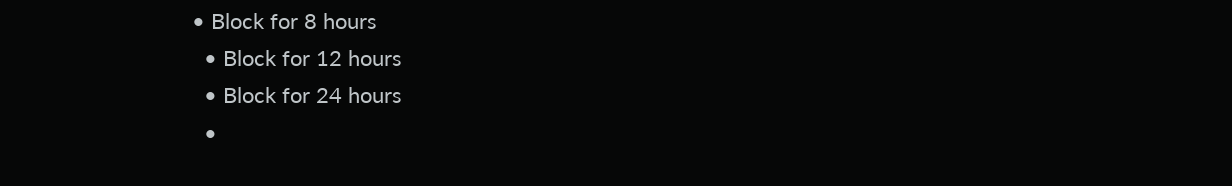• Block for 8 hours
  • Block for 12 hours
  • Block for 24 hours
  •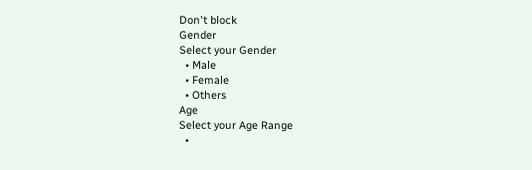Don't block
Gender
Select your Gender
  • Male
  • Female
  • Others
Age
Select your Age Range
  •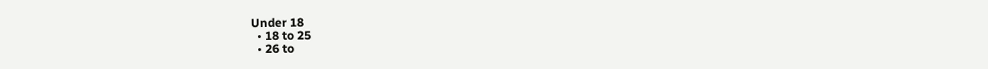Under 18
  • 18 to 25
  • 26 to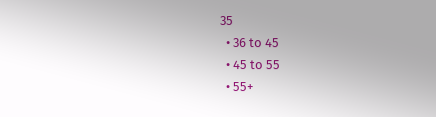35
  • 36 to 45
  • 45 to 55
  • 55+